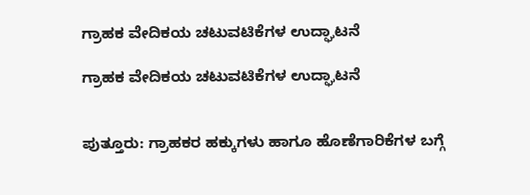ಗ್ರಾಹಕ ವೇದಿಕಯ ಚಟುವಟಿಕೆಗಳ ಉದ್ಘಾಟನೆ

ಗ್ರಾಹಕ ವೇದಿಕಯ ಚಟುವಟಿಕೆಗಳ ಉದ್ಘಾಟನೆ


ಪುತ್ತೂರು: ಗ್ರಾಹಕರ ಹಕ್ಕುಗಳು ಹಾಗೂ ಹೊಣೆಗಾರಿಕೆಗಳ ಬಗ್ಗೆ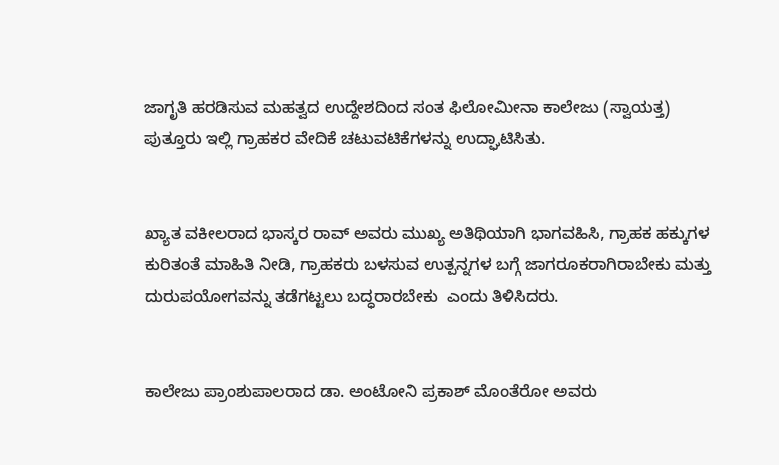ಜಾಗೃತಿ ಹರಡಿಸುವ ಮಹತ್ವದ ಉದ್ದೇಶದಿಂದ ಸಂತ ಫಿಲೋಮೀನಾ ಕಾಲೇಜು (ಸ್ವಾಯತ್ತ) ಪುತ್ತೂರು ಇಲ್ಲಿ ಗ್ರಾಹಕರ ವೇದಿಕೆ ಚಟುವಟಿಕೆಗಳನ್ನು ಉದ್ಘಾಟಿಸಿತು.


ಖ್ಯಾತ ವಕೀಲರಾದ ಭಾಸ್ಕರ ರಾವ್ ಅವರು ಮುಖ್ಯ ಅತಿಥಿಯಾಗಿ ಭಾಗವಹಿಸಿ, ಗ್ರಾಹಕ ಹಕ್ಕುಗಳ ಕುರಿತಂತೆ ಮಾಹಿತಿ ನೀಡಿ, ಗ್ರಾಹಕರು ಬಳಸುವ ಉತ್ಪನ್ನಗಳ ಬಗ್ಗೆ ಜಾಗರೂಕರಾಗಿರಾಬೇಕು ಮತ್ತು ದುರುಪಯೋಗವನ್ನು ತಡೆಗಟ್ಟಲು ಬದ್ಧರಾರಬೇಕು  ಎಂದು ತಿಳಿಸಿದರು.


ಕಾಲೇಜು ಪ್ರಾಂಶುಪಾಲರಾದ ಡಾ. ಅಂಟೋನಿ ಪ್ರಕಾಶ್ ಮೊಂತೆರೋ ಅವರು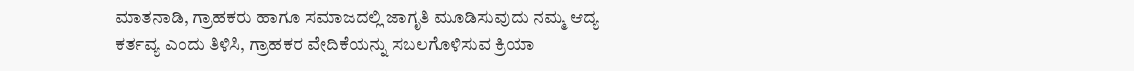ಮಾತನಾಡಿ, ಗ್ರಾಹಕರು ಹಾಗೂ ಸಮಾಜದಲ್ಲಿ ಜಾಗೃತಿ ಮೂಡಿಸುವುದು ನಮ್ಮ ಆದ್ಯ ಕರ್ತವ್ಯ ಎಂದು ತಿಳಿಸಿ, ಗ್ರಾಹಕರ ವೇದಿಕೆಯನ್ನು ಸಬಲಗೊಳಿಸುವ ಕ್ರಿಯಾ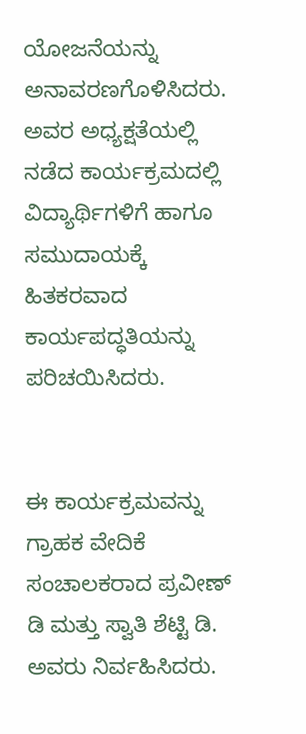ಯೋಜನೆಯನ್ನು ಅನಾವರಣಗೊಳಿಸಿದರು. ಅವರ ಅಧ್ಯಕ್ಷತೆಯಲ್ಲಿ ನಡೆದ ಕಾರ್ಯಕ್ರಮದಲ್ಲಿ ವಿದ್ಯಾರ್ಥಿಗಳಿಗೆ ಹಾಗೂ ಸಮುದಾಯಕ್ಕೆ ಹಿತಕರವಾದ ಕಾರ್ಯಪದ್ಧತಿಯನ್ನು ಪರಿಚಯಿಸಿದರು.


ಈ ಕಾರ್ಯಕ್ರಮವನ್ನು ಗ್ರಾಹಕ ವೇದಿಕೆ ಸಂಚಾಲಕರಾದ ಪ್ರವೀಣ್ ಡಿ ಮತ್ತು ಸ್ವಾತಿ ಶೆಟ್ಟಿ ಡಿ. ಅವರು ನಿರ್ವಹಿಸಿದರು.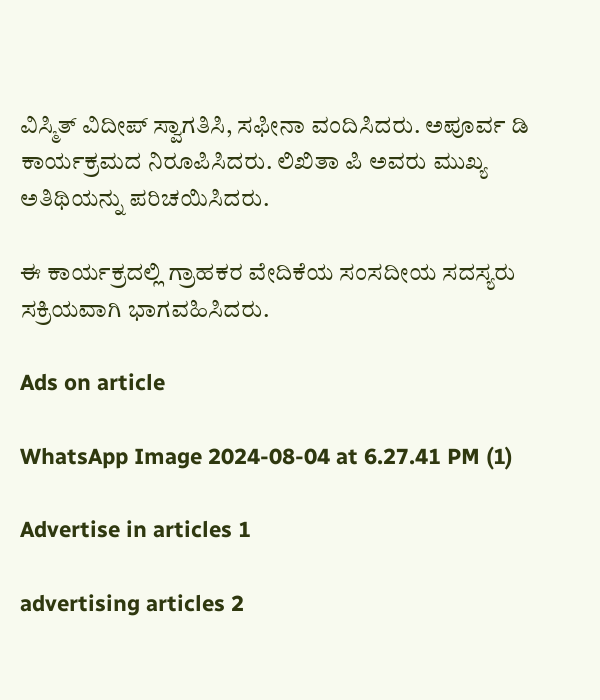ವಿಸ್ಮಿತ್ ವಿದೀಪ್ ಸ್ವಾಗತಿಸಿ, ಸಫೀನಾ ವಂದಿಸಿದರು. ಅಪೂರ್ವ ಡಿ ಕಾರ್ಯಕ್ರಮದ ನಿರೂಪಿಸಿದರು. ಲಿಖಿತಾ ಪಿ ಅವರು ಮುಖ್ಯ ಅತಿಥಿಯನ್ನು ಪರಿಚಯಿಸಿದರು.

ಈ ಕಾರ್ಯಕ್ರದಲ್ಲಿ ಗ್ರಾಹಕರ ವೇದಿಕೆಯ ಸಂಸದೀಯ ಸದಸ್ಯರು ಸಕ್ರಿಯವಾಗಿ ಭಾಗವಹಿಸಿದರು.

Ads on article

WhatsApp Image 2024-08-04 at 6.27.41 PM (1)

Advertise in articles 1

advertising articles 2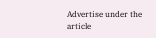Advertise under the article